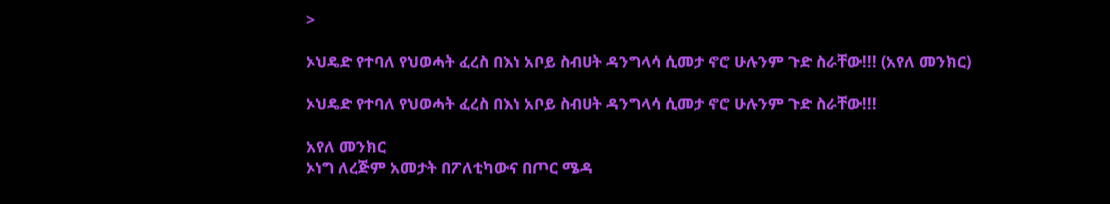>

ኦህዴድ የተባለ የህወሓት ፈረስ በእነ አቦይ ስብሀት ዳንግላሳ ሲመታ ኖሮ ሁሉንም ጉድ ስራቸው!!! (አየለ መንክር)

ኦህዴድ የተባለ የህወሓት ፈረስ በእነ አቦይ ስብሀት ዳንግላሳ ሲመታ ኖሮ ሁሉንም ጉድ ስራቸው!!!

አየለ መንክር
ኦነግ ለረጅም አመታት በፖለቲካውና በጦር ሜዳ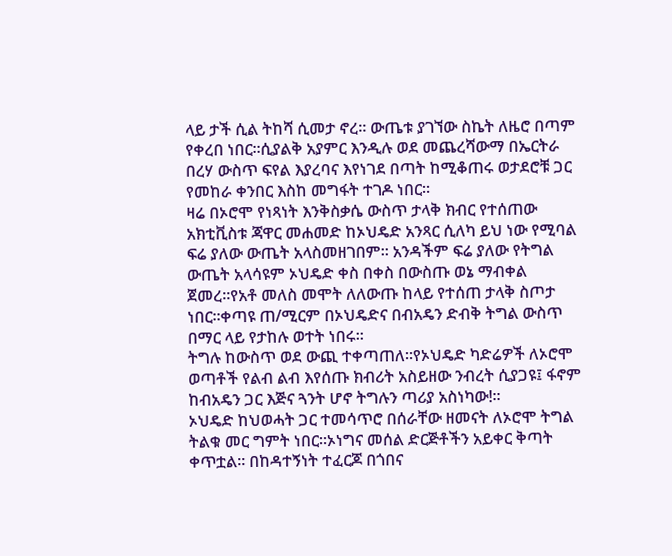ላይ ታች ሲል ትከሻ ሲመታ ኖረ። ውጤቱ ያገኘው ስኬት ለዜሮ በጣም የቀረበ ነበር።ሲያልቅ አያምር እንዲሉ ወደ መጨረሻውማ በኤርትራ በረሃ ውስጥ ፍየል እያረባና እየነገደ በጣት ከሚቆጠሩ ወታደሮቹ ጋር የመከራ ቀንበር እስከ መግፋት ተገዶ ነበር።
ዛሬ በኦሮሞ የነጻነት እንቅስቃሴ ውስጥ ታላቅ ክብር የተሰጠው አክቲቪስቱ ጃዋር መሐመድ ከኦህዴድ አንጻር ሲለካ ይህ ነው የሚባል ፍሬ ያለው ውጤት አላስመዘገበም። አንዳችም ፍሬ ያለው የትግል ውጤት አላሳዩም ኦህዴድ ቀስ በቀስ በውስጡ ወኔ ማብቀል ጀመረ።የአቶ መለስ መሞት ለለውጡ ከላይ የተሰጠ ታላቅ ስጦታ ነበር።ቀጣዩ ጠ/ሚርም በኦህዴድና በብአዴን ድብቅ ትግል ውስጥ በማር ላይ የታከሉ ወተት ነበሩ።
ትግሉ ከውስጥ ወደ ውጪ ተቀጣጠለ።የኦህዴድ ካድሬዎች ለኦሮሞ ወጣቶች የልብ ልብ እየሰጡ ክብሪት አስይዘው ንብረት ሲያጋዩ፤ ፋኖም ከብአዴን ጋር እጅና ጓንት ሆኖ ትግሉን ጣሪያ አስነካው!።
ኦህዴድ ከህወሓት ጋር ተመሳጥሮ በሰራቸው ዘመናት ለኦሮሞ ትግል ትልቁ መር ግምት ነበር።ኦነግና መሰል ድርጅቶችን አይቀር ቅጣት ቀጥቷል። በከዳተኝነት ተፈርጆ በጎበና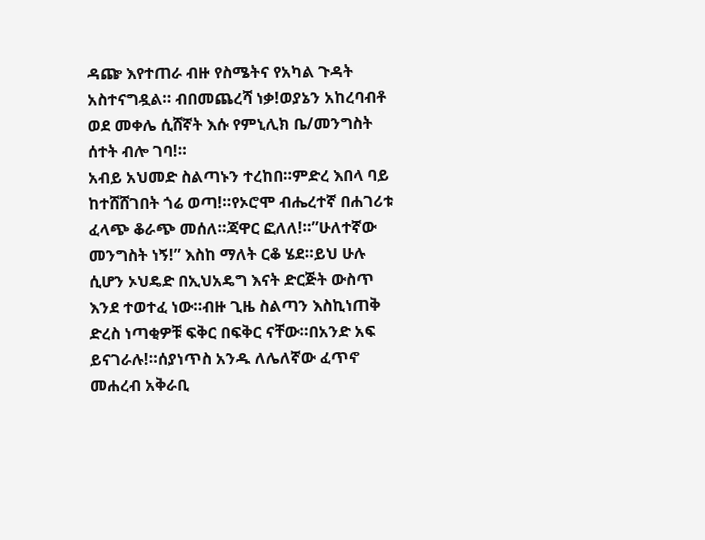ዳጬ እየተጠራ ብዙ የስሜትና የአካል ጉዳት አስተናግዷል። ብበመጨረሻ ነቃ!ወያኔን አከረባብቶ ወደ መቀሌ ሲሸኛት እሱ የምኒሊክ ቤ/መንግስት ሰተት ብሎ ገባ!።
አብይ አህመድ ስልጣኑን ተረከበ።ምድረ እበላ ባይ ከተሸሸገበት ጎሬ ወጣ!።የኦሮሞ ብሔረተኛ በሐገሪቱ ፈላጭ ቆራጭ መሰለ።ጃዋር ፎለለ!።”ሁለተኛው መንግስት ነኝ!” እስከ ማለት ርቆ ሄደ።ይህ ሁሉ ሲሆን ኦህዴድ በኢህአዴግ እናት ድርጅት ውስጥ እንደ ተወተፈ ነው።ብዙ ጊዜ ስልጣን እስኪነጠቅ ድረስ ነጣቂዎቹ ፍቅር በፍቅር ናቸው።በአንድ አፍ ይናገራሉ!።ሰያነጥስ አንዱ ለሌለኛው ፈጥኖ መሐረብ አቅራቢ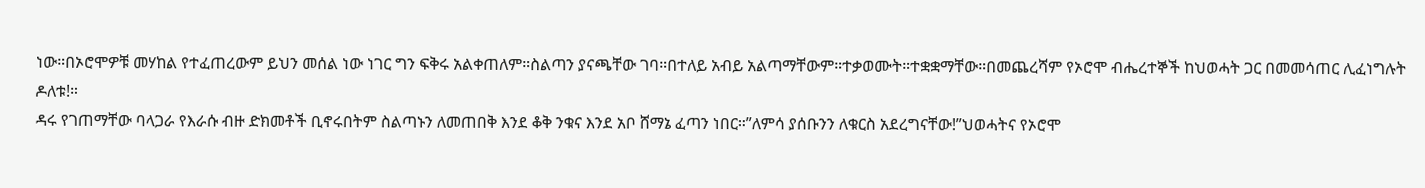ነው።በኦሮሞዎቹ መሃከል የተፈጠረውም ይህን መሰል ነው ነገር ግን ፍቅሩ አልቀጠለም።ስልጣን ያናጫቸው ገባ።በተለይ አብይ አልጣማቸውም።ተቃወሙት።ተቋቋማቸው።በመጨረሻም የኦሮሞ ብሔረተኞች ከህወሓት ጋር በመመሳጠር ሊፈነግሉት ዶለቱ!።
ዳሩ የገጠማቸው ባላጋራ የእራሱ ብዙ ድክመቶች ቢኖሩበትም ስልጣኑን ለመጠበቅ እንደ ቆቅ ንቁና እንደ አቦ ሸማኔ ፈጣን ነበር።”ለምሳ ያሰቡንን ለቁርስ አደረግናቸው!”ህወሓትና የኦሮሞ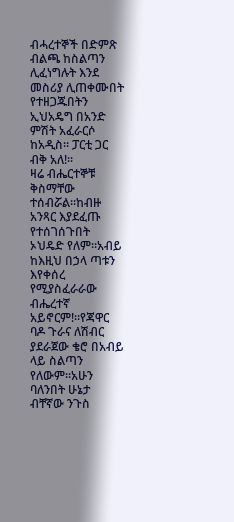ብሓረተኞች በድምጽ ብልጫ ከስልጣን ሊፈነግሉት እንደ መስሪያ ሊጠቀሙበት የተዘጋጁበትን ኢህአዴግ በአንድ ምሽት አፈራርሶ ከአዲስ። ፓርቲ ጋር ብቅ አለ!።
ዛሬ ብሔርተኞቹ ቅስማቸው ተሰብሯል።ከብዙ አንጻር እያደፈጡ የተሰገሰጉበት ኦህዴድ የለም።አብይ ከእዚህ በኃላ ጣቱን እየቀሰረ የሚያስፈራራው ብሔረተኛ አይኖርም!።የጃዋር ባዶ ጉራና ለሽብር ያደራጀው ቄሮ በአብይ ላይ ስልጣን የለውም።አሁን ባለንበት ሁኔታ ብቸኛው ንጉስ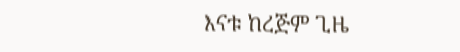እናቱ ከረጅም ጊዜ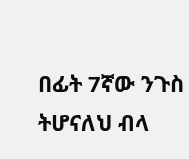በፊት 7ኛው ንጉስ ትሆናለህ ብላ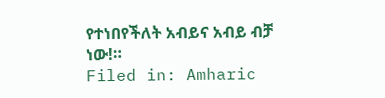የተነበየችለት አብይና አብይ ብቻ ነው!።
Filed in: Amharic